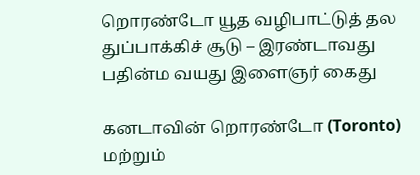றொரண்டோ யூத வழிபாட்டுத் தல துப்பாக்கிச் சூடு – இரண்டாவது பதின்ம வயது இளைஞர் கைது

கனடாவின் றொரண்டோ (Toronto) மற்றும்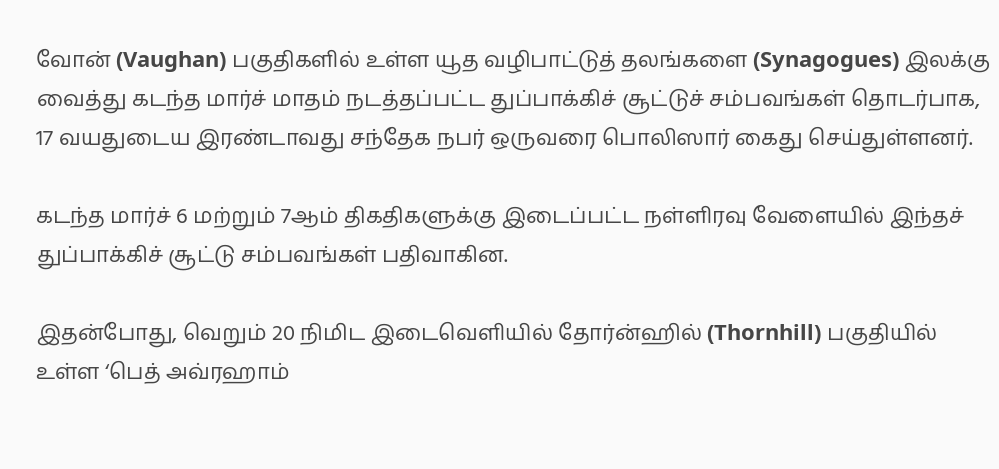வோன் (Vaughan) பகுதிகளில் உள்ள யூத வழிபாட்டுத் தலங்களை (Synagogues) இலக்கு வைத்து கடந்த மார்ச் மாதம் நடத்தப்பட்ட துப்பாக்கிச் சூட்டுச் சம்பவங்கள் தொடர்பாக, 17 வயதுடைய இரண்டாவது சந்தேக நபர் ஒருவரை பொலிஸார் கைது செய்துள்ளனர்.

கடந்த மார்ச் 6 மற்றும் 7ஆம் திகதிகளுக்கு இடைப்பட்ட நள்ளிரவு வேளையில் இந்தச் துப்பாக்கிச் சூட்டு சம்பவங்கள் பதிவாகின.

இதன்போது, வெறும் 20 நிமிட இடைவெளியில் தோர்ன்ஹில் (Thornhill) பகுதியில் உள்ள ‘பெத் அவ்ரஹாம்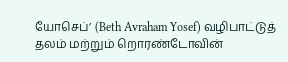யோசெப்’ (Beth Avraham Yosef) வழிபாட்டுத் தலம் மற்றும் றொரண்டோவின்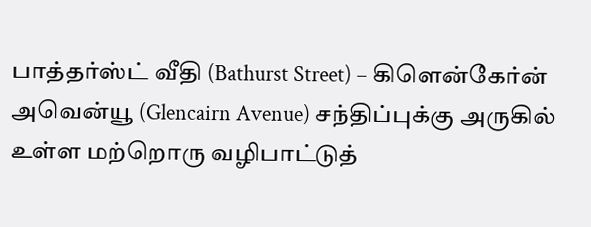பாத்தர்ஸ்ட் வீதி (Bathurst Street) – கிளென்கேர்ன் அவென்யூ (Glencairn Avenue) சந்திப்புக்கு அருகில் உள்ள மற்றொரு வழிபாட்டுத்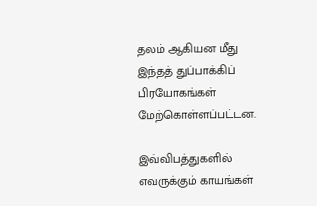தலம் ஆகியன மீது இந்தத் துப்பாக்கிப் பிரயோகங்கள் மேற்கொள்ளப்பட்டன.

இவ்விபத்துகளில் எவருக்கும் காயங்கள்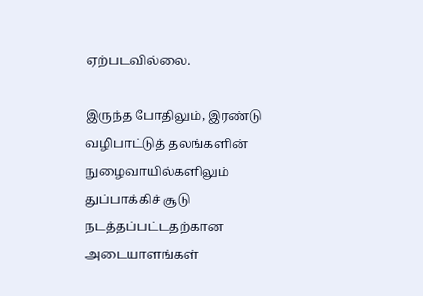ஏற்படவில்லை.

இருந்த போதிலும், இரண்டு வழிபாட்டுத் தலங்களின் நுழைவாயில்களிலும் துப்பாக்கிச் சூடு நடத்தப்பட்டதற்கான அடையாளங்கள்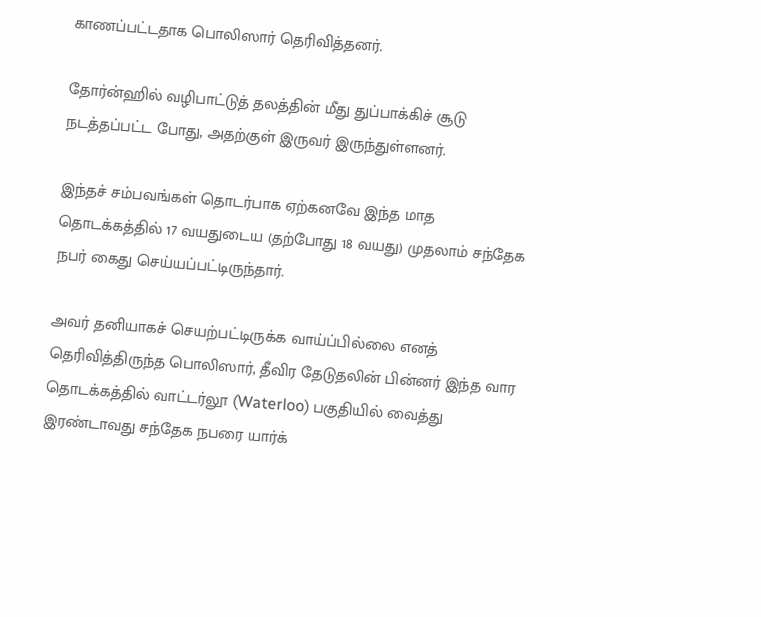காணப்பட்டதாக பொலிஸார் தெரிவித்தனர்.

தோர்ன்ஹில் வழிபாட்டுத் தலத்தின் மீது துப்பாக்கிச் சூடு நடத்தப்பட்ட போது, அதற்குள் இருவர் இருந்துள்ளனர்.

இந்தச் சம்பவங்கள் தொடர்பாக ஏற்கனவே இந்த மாத தொடக்கத்தில் 17 வயதுடைய (தற்போது 18 வயது) முதலாம் சந்தேக நபர் கைது செய்யப்பட்டிருந்தார்.

அவர் தனியாகச் செயற்பட்டிருக்க வாய்ப்பில்லை எனத் தெரிவித்திருந்த பொலிஸார், தீவிர தேடுதலின் பின்னர் இந்த வார தொடக்கத்தில் வாட்டர்லூ (Waterloo) பகுதியில் வைத்து இரண்டாவது சந்தேக நபரை யார்க்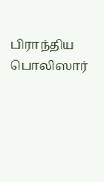பிராந்திய பொலிஸார்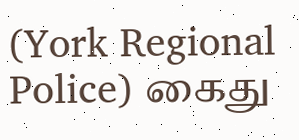(York Regional Police) கைது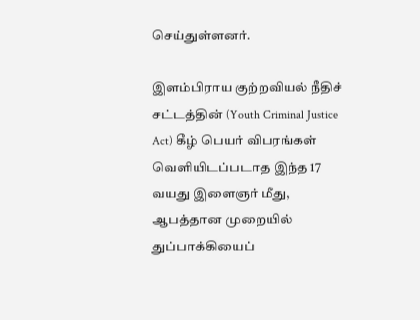செய்துள்ளனர்.

இளம்பிராய குற்றவியல் நீதிச் சட்டத்தின் (Youth Criminal Justice Act) கீழ் பெயர் விபரங்கள் வெளியிடப்படாத இந்த 17 வயது இளைஞர் மீது, ஆபத்தான முறையில் துப்பாக்கியைப்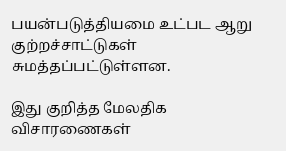பயன்படுத்தியமை உட்பட ஆறு குற்றச்சாட்டுகள் சுமத்தப்பட்டுள்ளன.

இது குறித்த மேலதிக விசாரணைகள்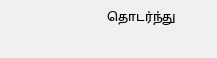தொடர்ந்து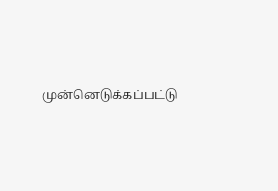முன்னெடுக்கப்பட்டு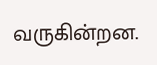வருகின்றன.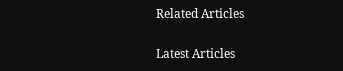Related Articles

Latest Articles